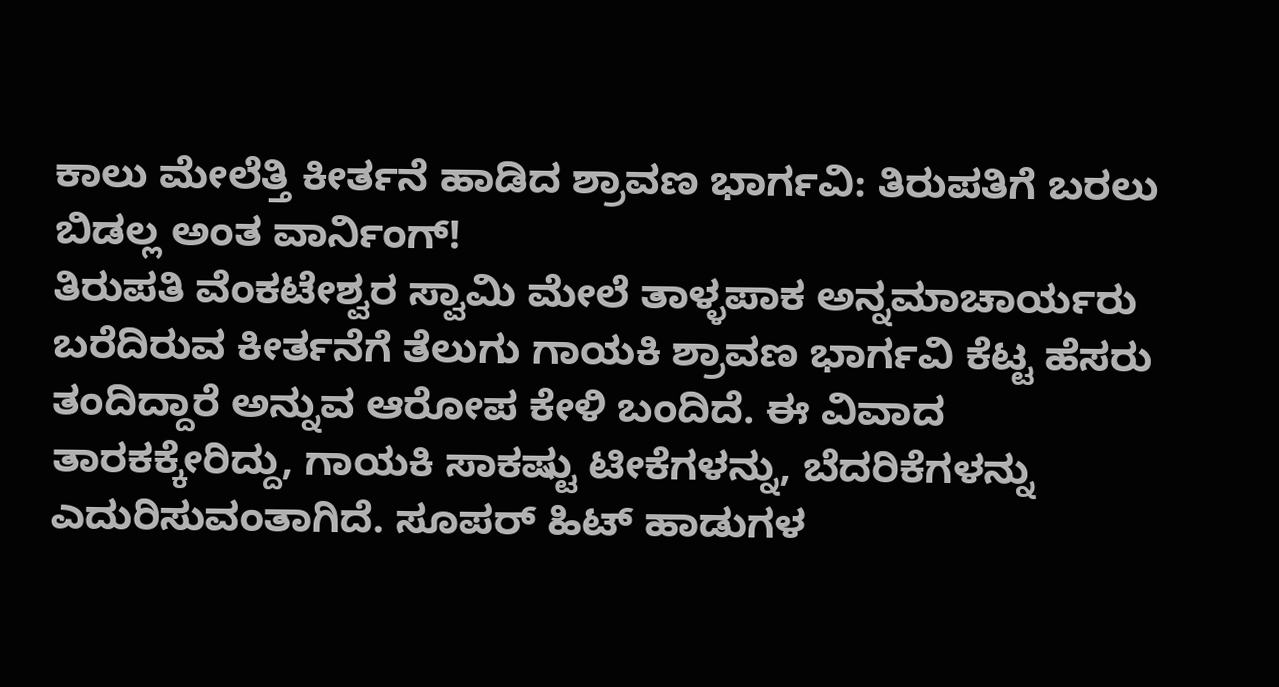ಕಾಲು ಮೇಲೆತ್ತಿ ಕೀರ್ತನೆ ಹಾಡಿದ ಶ್ರಾವಣ ಭಾರ್ಗವಿ: ತಿರುಪತಿಗೆ ಬರಲು ಬಿಡಲ್ಲ ಅಂತ ವಾರ್ನಿಂಗ್!
ತಿರುಪತಿ ವೆಂಕಟೇಶ್ವರ ಸ್ವಾಮಿ ಮೇಲೆ ತಾಳ್ಳಪಾಕ ಅನ್ನಮಾಚಾರ್ಯರು ಬರೆದಿರುವ ಕೀರ್ತನೆಗೆ ತೆಲುಗು ಗಾಯಕಿ ಶ್ರಾವಣ ಭಾರ್ಗವಿ ಕೆಟ್ಟ ಹೆಸರು ತಂದಿದ್ದಾರೆ ಅನ್ನುವ ಆರೋಪ ಕೇಳಿ ಬಂದಿದೆ. ಈ ವಿವಾದ ತಾರಕಕ್ಕೇರಿದ್ದು, ಗಾಯಕಿ ಸಾಕಷ್ಟು ಟೀಕೆಗಳನ್ನು, ಬೆದರಿಕೆಗಳನ್ನು ಎದುರಿಸುವಂತಾಗಿದೆ. ಸೂಪರ್ ಹಿಟ್ ಹಾಡುಗಳ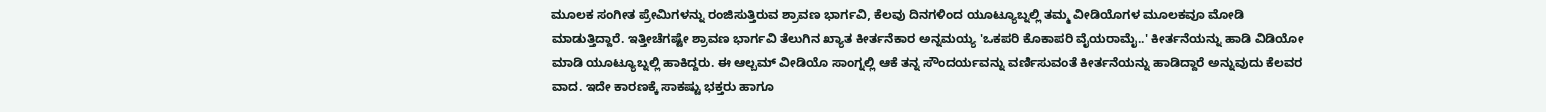ಮೂಲಕ ಸಂಗೀತ ಪ್ರೇಮಿಗಳನ್ನು ರಂಜಿಸುತ್ತಿರುವ ಶ್ರಾವಣ ಭಾರ್ಗವಿ, ಕೆಲವು ದಿನಗಳಿಂದ ಯೂಟ್ಯೂಬ್ನಲ್ಲಿ ತಮ್ಮ ವೀಡಿಯೊಗಳ ಮೂಲಕವೂ ಮೋಡಿ ಮಾಡುತ್ತಿದ್ದಾರೆ. ಇತ್ತೀಚೆಗಷ್ಟೇ ಶ್ರಾವಣ ಭಾರ್ಗವಿ ತೆಲುಗಿನ ಖ್ಯಾತ ಕೀರ್ತನೆಕಾರ ಅನ್ನಮಯ್ಯ 'ಒಕಪರಿ ಕೊಕಾಪರಿ ವೈಯರಾಮೈ..' ಕೀರ್ತನೆಯನ್ನು ಹಾಡಿ ವಿಡಿಯೋ ಮಾಡಿ ಯೂಟ್ಯೂಬ್ನಲ್ಲಿ ಹಾಕಿದ್ದರು. ಈ ಆಲ್ಬಮ್ ವೀಡಿಯೊ ಸಾಂಗ್ನಲ್ಲಿ ಆಕೆ ತನ್ನ ಸೌಂದರ್ಯವನ್ನು ವರ್ಣಿಸುವಂತೆ ಕೀರ್ತನೆಯನ್ನು ಹಾಡಿದ್ದಾರೆ ಅನ್ನುವುದು ಕೆಲವರ ವಾದ. ಇದೇ ಕಾರಣಕ್ಕೆ ಸಾಕಷ್ಟು ಭಕ್ತರು ಹಾಗೂ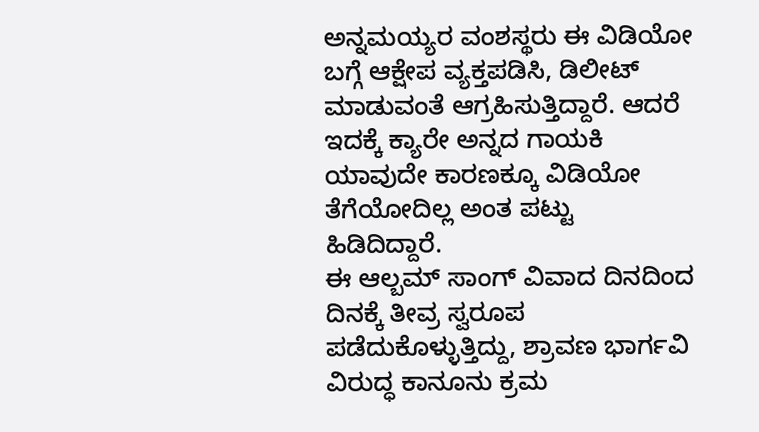ಅನ್ನಮಯ್ಯರ ವಂಶಸ್ಥರು ಈ ವಿಡಿಯೋ ಬಗ್ಗೆ ಆಕ್ಷೇಪ ವ್ಯಕ್ತಪಡಿಸಿ, ಡಿಲೀಟ್ ಮಾಡುವಂತೆ ಆಗ್ರಹಿಸುತ್ತಿದ್ದಾರೆ. ಆದರೆ ಇದಕ್ಕೆ ಕ್ಯಾರೇ ಅನ್ನದ ಗಾಯಕಿ ಯಾವುದೇ ಕಾರಣಕ್ಕೂ ವಿಡಿಯೋ ತೆಗೆಯೋದಿಲ್ಲ ಅಂತ ಪಟ್ಟು ಹಿಡಿದಿದ್ದಾರೆ.
ಈ ಆಲ್ಬಮ್ ಸಾಂಗ್ ವಿವಾದ ದಿನದಿಂದ ದಿನಕ್ಕೆ ತೀವ್ರ ಸ್ವರೂಪ ಪಡೆದುಕೊಳ್ಳುತ್ತಿದ್ದು, ಶ್ರಾವಣ ಭಾರ್ಗವಿ ವಿರುದ್ಧ ಕಾನೂನು ಕ್ರಮ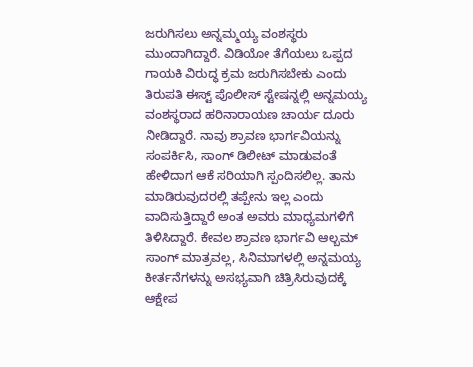ಜರುಗಿಸಲು ಅನ್ನಮ್ಮಯ್ಯ ವಂಶಸ್ಥರು ಮುಂದಾಗಿದ್ದಾರೆ. ವಿಡಿಯೋ ತೆಗೆಯಲು ಒಪ್ಪದ ಗಾಯಕಿ ವಿರುದ್ಧ ಕ್ರಮ ಜರುಗಿಸಬೇಕು ಎಂದು ತಿರುಪತಿ ಈಸ್ಟ್ ಪೊಲೀಸ್ ಸ್ಟೇಷನ್ನಲ್ಲಿ ಅನ್ನಮಯ್ಯ ವಂಶಸ್ಥರಾದ ಹರಿನಾರಾಯಣ ಚಾರ್ಯ ದೂರು ನೀಡಿದ್ದಾರೆ. ನಾವು ಶ್ರಾವಣ ಭಾರ್ಗವಿಯನ್ನು ಸಂಪರ್ಕಿಸಿ, ಸಾಂಗ್ ಡಿಲೀಟ್ ಮಾಡುವಂತೆ ಹೇಳಿದಾಗ ಆಕೆ ಸರಿಯಾಗಿ ಸ್ಪಂದಿಸಲಿಲ್ಲ. ತಾನು ಮಾಡಿರುವುದರಲ್ಲಿ ತಪ್ಪೇನು ಇಲ್ಲ ಎಂದು ವಾದಿಸುತ್ತಿದ್ದಾರೆ ಅಂತ ಅವರು ಮಾಧ್ಯಮಗಳಿಗೆ ತಿಳಿಸಿದ್ದಾರೆ. ಕೇವಲ ಶ್ರಾವಣ ಭಾರ್ಗವಿ ಆಲ್ಬಮ್ ಸಾಂಗ್ ಮಾತ್ರವಲ್ಲ, ಸಿನಿಮಾಗಳಲ್ಲಿ ಅನ್ನಮಯ್ಯ ಕೀರ್ತನೆಗಳನ್ನು ಅಸಭ್ಯವಾಗಿ ಚಿತ್ರಿಸಿರುವುದಕ್ಕೆ ಆಕ್ಷೇಪ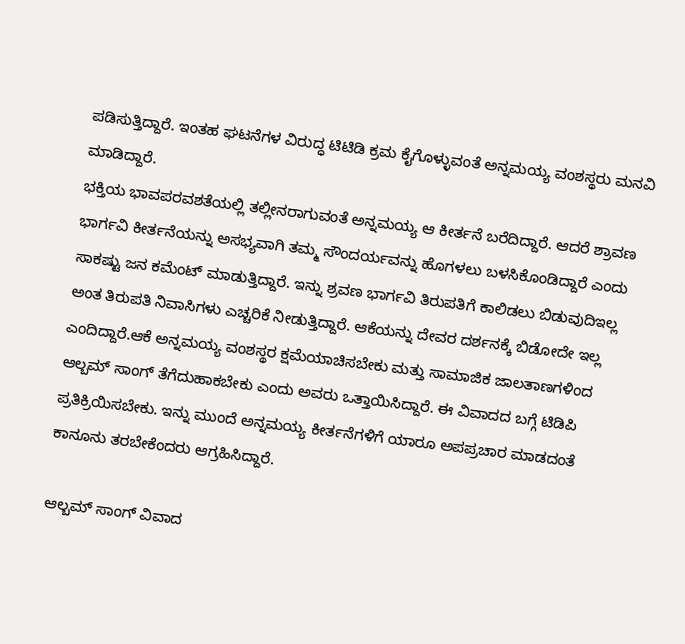ಪಡಿಸುತ್ತಿದ್ದಾರೆ. ಇಂತಹ ಘಟನೆಗಳ ವಿರುದ್ಧ ಟಿಟಿಡಿ ಕ್ರಮ ಕೈಗೊಳ್ಳುವಂತೆ ಅನ್ನಮಯ್ಯ ವಂಶಸ್ಥರು ಮನವಿ ಮಾಡಿದ್ದಾರೆ.
ಭಕ್ತಿಯ ಭಾವಪರವಶತೆಯಲ್ಲಿ ತಲ್ಲೀನರಾಗುವಂತೆ ಅನ್ನಮಯ್ಯ ಆ ಕೀರ್ತನೆ ಬರೆದಿದ್ದಾರೆ. ಆದರೆ ಶ್ರಾವಣ ಭಾರ್ಗವಿ ಕೀರ್ತನೆಯನ್ನು ಅಸಭ್ಯವಾಗಿ ತಮ್ಮ ಸೌಂದರ್ಯವನ್ನು ಹೊಗಳಲು ಬಳಸಿಕೊಂಡಿದ್ದಾರೆ ಎಂದು ಸಾಕಷ್ಟು ಜನ ಕಮೆಂಟ್ ಮಾಡುತ್ತಿದ್ದಾರೆ. ಇನ್ನು ಶ್ರವಣ ಭಾರ್ಗವಿ ತಿರುಪತಿಗೆ ಕಾಲಿಡಲು ಬಿಡುವುದಿಇಲ್ಲ ಅಂತ ತಿರುಪತಿ ನಿವಾಸಿಗಳು ಎಚ್ಚರಿಕೆ ನೀಡುತ್ತಿದ್ದಾರೆ. ಆಕೆಯನ್ನು ದೇವರ ದರ್ಶನಕ್ಕೆ ಬಿಡೋದೇ ಇಲ್ಲ ಎಂದಿದ್ದಾರೆ.ಆಕೆ ಅನ್ನಮಯ್ಯ ವಂಶಸ್ಥರ ಕ್ಷಮೆಯಾಚಿಸಬೇಕು ಮತ್ತು ಸಾಮಾಜಿಕ ಜಾಲತಾಣಗಳಿಂದ ಆಲ್ಬಮ್ ಸಾಂಗ್ ತೆಗೆದುಹಾಕಬೇಕು ಎಂದು ಅವರು ಒತ್ತಾಯಿಸಿದ್ದಾರೆ. ಈ ವಿವಾದದ ಬಗ್ಗೆ ಟಿಡಿಪಿ ಪ್ರತಿಕ್ರಿಯಿಸಬೇಕು. ಇನ್ನು ಮುಂದೆ ಅನ್ನಮಯ್ಯ ಕೀರ್ತನೆಗಳಿಗೆ ಯಾರೂ ಅಪಪ್ರಚಾರ ಮಾಡದಂತೆ ಕಾನೂನು ತರಬೇಕೆಂದರು ಆಗ್ರಹಿಸಿದ್ದಾರೆ.

ಆಲ್ಬಮ್ ಸಾಂಗ್ ವಿವಾದ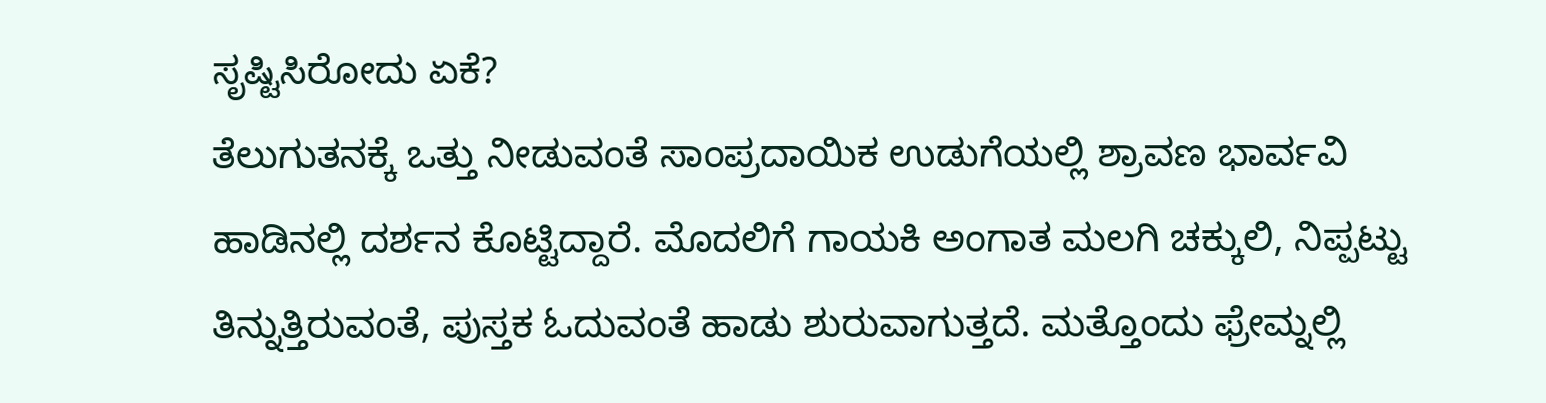ಸೃಷ್ಟಿಸಿರೋದು ಏಕೆ?
ತೆಲುಗುತನಕ್ಕೆ ಒತ್ತು ನೀಡುವಂತೆ ಸಾಂಪ್ರದಾಯಿಕ ಉಡುಗೆಯಲ್ಲಿ ಶ್ರಾವಣ ಭಾರ್ವವಿ ಹಾಡಿನಲ್ಲಿ ದರ್ಶನ ಕೊಟ್ಟಿದ್ದಾರೆ. ಮೊದಲಿಗೆ ಗಾಯಕಿ ಅಂಗಾತ ಮಲಗಿ ಚಕ್ಕುಲಿ, ನಿಪ್ಪಟ್ಟು ತಿನ್ನುತ್ತಿರುವಂತೆ, ಪುಸ್ತಕ ಓದುವಂತೆ ಹಾಡು ಶುರುವಾಗುತ್ತದೆ. ಮತ್ತೊಂದು ಫ್ರೇಮ್ನಲ್ಲಿ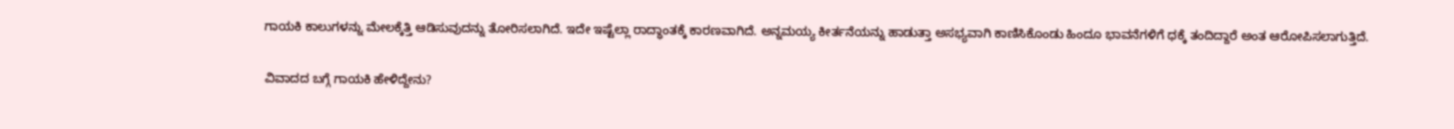ಗಾಯಕಿ ಕಾಲುಗಳನ್ನು ಮೇಲಕ್ಕೆತ್ತಿ ಆಡಿಸುವುದನ್ನು ತೋರಿಸಲಾಗಿದೆ. ಇದೇ ಇಷ್ಟೆಲ್ಲಾ ರಾದ್ಧಾಂತಕ್ಕೆ ಕಾರಣವಾಗಿದೆ. ಅನ್ನಮಯ್ಯ ಕೀರ್ತನೆಯನ್ನು ಹಾಡುತ್ತಾ ಅಸಭ್ಯವಾಗಿ ಕಾಣಿಸಿಕೊಂಡು ಹಿಂದೂ ಭಾವನೆಗಳಿಗೆ ಧಕ್ಕೆ ತಂದಿದ್ದಾರೆ ಅಂತ ಆರೋಪಿಸಲಾಗುತ್ತಿದೆ.

ವಿವಾದದ ಬಗ್ಗೆ ಗಾಯಕಿ ಹೇಳಿದ್ದೇನು?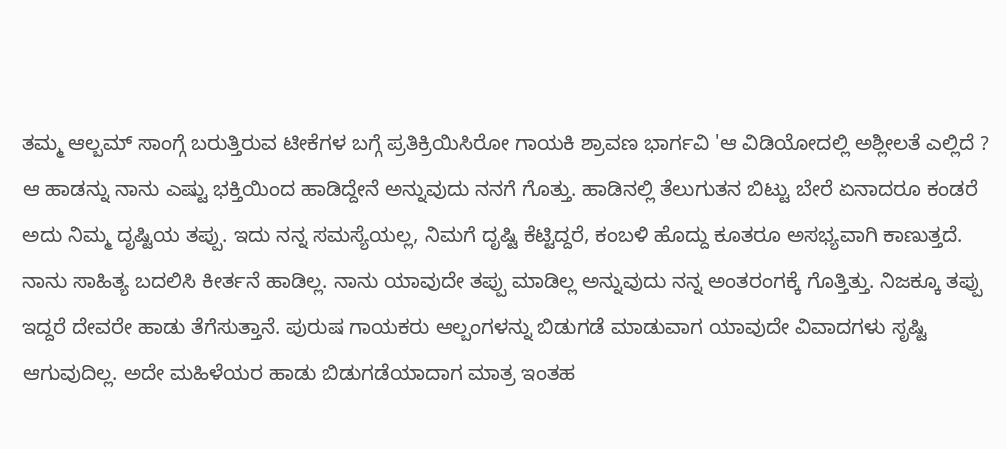ತಮ್ಮ ಆಲ್ಬಮ್ ಸಾಂಗ್ಗೆ ಬರುತ್ತಿರುವ ಟೀಕೆಗಳ ಬಗ್ಗೆ ಪ್ರತಿಕ್ರಿಯಿಸಿರೋ ಗಾಯಕಿ ಶ್ರಾವಣ ಭಾರ್ಗವಿ 'ಆ ವಿಡಿಯೋದಲ್ಲಿ ಅಶ್ಲೀಲತೆ ಎಲ್ಲಿದೆ ? ಆ ಹಾಡನ್ನು ನಾನು ಎಷ್ಟು ಭಕ್ತಿಯಿಂದ ಹಾಡಿದ್ದೇನೆ ಅನ್ನುವುದು ನನಗೆ ಗೊತ್ತು. ಹಾಡಿನಲ್ಲಿ ತೆಲುಗುತನ ಬಿಟ್ಟು ಬೇರೆ ಏನಾದರೂ ಕಂಡರೆ ಅದು ನಿಮ್ಮ ದೃಷ್ಟಿಯ ತಪ್ಪು. ಇದು ನನ್ನ ಸಮಸ್ಯೆಯಲ್ಲ, ನಿಮಗೆ ದೃಷ್ಟಿ ಕೆಟ್ಟಿದ್ದರೆ, ಕಂಬಳಿ ಹೊದ್ದು ಕೂತರೂ ಅಸಭ್ಯವಾಗಿ ಕಾಣುತ್ತದೆ. ನಾನು ಸಾಹಿತ್ಯ ಬದಲಿಸಿ ಕೀರ್ತನೆ ಹಾಡಿಲ್ಲ. ನಾನು ಯಾವುದೇ ತಪ್ಪು ಮಾಡಿಲ್ಲ ಅನ್ನುವುದು ನನ್ನ ಅಂತರಂಗಕ್ಕೆ ಗೊತ್ತಿತ್ತು. ನಿಜಕ್ಕೂ ತಪ್ಪು ಇದ್ದರೆ ದೇವರೇ ಹಾಡು ತೆಗೆಸುತ್ತಾನೆ. ಪುರುಷ ಗಾಯಕರು ಆಲ್ಬಂಗಳನ್ನು ಬಿಡುಗಡೆ ಮಾಡುವಾಗ ಯಾವುದೇ ವಿವಾದಗಳು ಸೃಷ್ಟಿ ಆಗುವುದಿಲ್ಲ. ಅದೇ ಮಹಿಳೆಯರ ಹಾಡು ಬಿಡುಗಡೆಯಾದಾಗ ಮಾತ್ರ ಇಂತಹ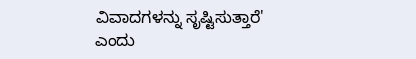ವಿವಾದಗಳನ್ನು ಸೃಷ್ಟಿಸುತ್ತಾರೆ' ಎಂದು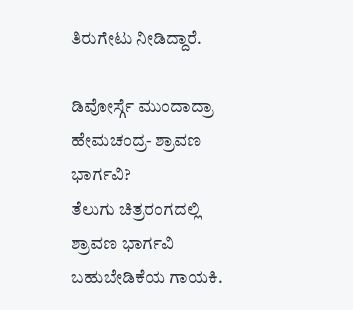ತಿರುಗೇಟು ನೀಡಿದ್ದಾರೆ.

ಡಿವೋರ್ಸ್ಗೆ ಮುಂದಾದ್ರಾ ಹೇಮಚಂದ್ರ- ಶ್ರಾವಣ ಭಾರ್ಗವಿ?
ತೆಲುಗು ಚಿತ್ರರಂಗದಲ್ಲಿ ಶ್ರಾವಣ ಭಾರ್ಗವಿ ಬಹುಬೇಡಿಕೆಯ ಗಾಯಕಿ.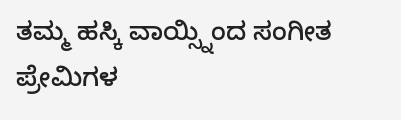ತಮ್ಮ ಹಸ್ಕಿ ವಾಯ್ಸ್ನಿಂದ ಸಂಗೀತ ಪ್ರೇಮಿಗಳ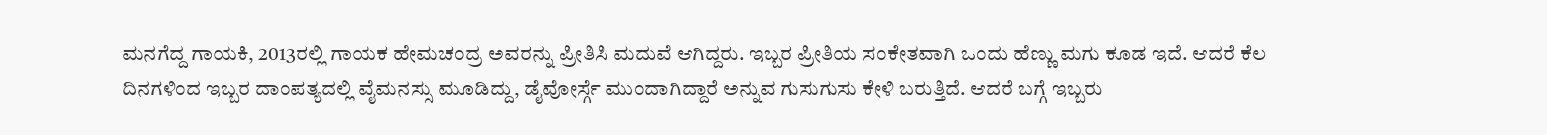ಮನಗೆದ್ದ ಗಾಯಕಿ, 2013ರಲ್ಲಿ ಗಾಯಕ ಹೇಮಚಂದ್ರ ಅವರನ್ನು ಪ್ರೀತಿಸಿ ಮದುವೆ ಆಗಿದ್ದರು. ಇಬ್ಬರ ಪ್ರೀತಿಯ ಸಂಕೇತವಾಗಿ ಒಂದು ಹೆಣ್ಣು ಮಗು ಕೂಡ ಇದೆ. ಆದರೆ ಕೆಲ ದಿನಗಳಿಂದ ಇಬ್ಬರ ದಾಂಪತ್ಯದಲ್ಲಿ ವೈಮನಸ್ಸು ಮೂಡಿದ್ದು, ಡೈವೋರ್ಸ್ಗೆ ಮುಂದಾಗಿದ್ದಾರೆ ಅನ್ನುವ ಗುಸುಗುಸು ಕೇಳಿ ಬರುತ್ತಿದೆ. ಆದರೆ ಬಗ್ಗೆ ಇಬ್ಬರು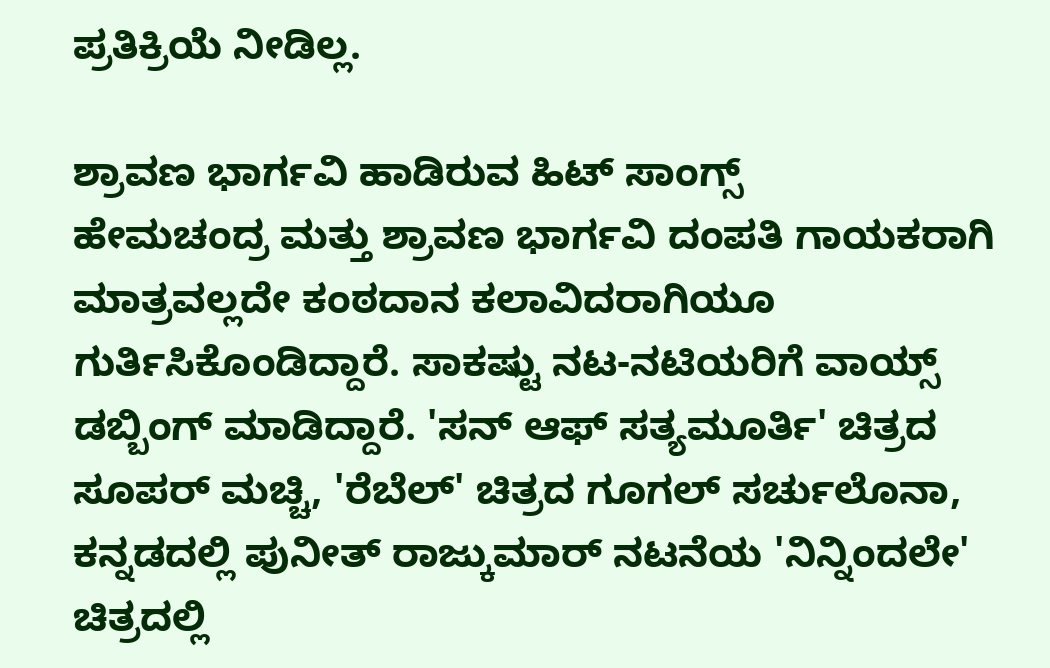ಪ್ರತಿಕ್ರಿಯೆ ನೀಡಿಲ್ಲ.

ಶ್ರಾವಣ ಭಾರ್ಗವಿ ಹಾಡಿರುವ ಹಿಟ್ ಸಾಂಗ್ಸ್
ಹೇಮಚಂದ್ರ ಮತ್ತು ಶ್ರಾವಣ ಭಾರ್ಗವಿ ದಂಪತಿ ಗಾಯಕರಾಗಿ ಮಾತ್ರವಲ್ಲದೇ ಕಂಠದಾನ ಕಲಾವಿದರಾಗಿಯೂ ಗುರ್ತಿಸಿಕೊಂಡಿದ್ದಾರೆ. ಸಾಕಷ್ಟು ನಟ-ನಟಿಯರಿಗೆ ವಾಯ್ಸ್ ಡಬ್ಬಿಂಗ್ ಮಾಡಿದ್ದಾರೆ. 'ಸನ್ ಆಫ್ ಸತ್ಯಮೂರ್ತಿ' ಚಿತ್ರದ ಸೂಪರ್ ಮಚ್ಚಿ, 'ರೆಬೆಲ್' ಚಿತ್ರದ ಗೂಗಲ್ ಸರ್ಚುಲೊನಾ, ಕನ್ನಡದಲ್ಲಿ ಪುನೀತ್ ರಾಜ್ಕುಮಾರ್ ನಟನೆಯ 'ನಿನ್ನಿಂದಲೇ' ಚಿತ್ರದಲ್ಲಿ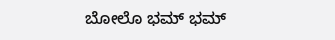ಬೋಲೊ ಭಮ್ ಭಮ್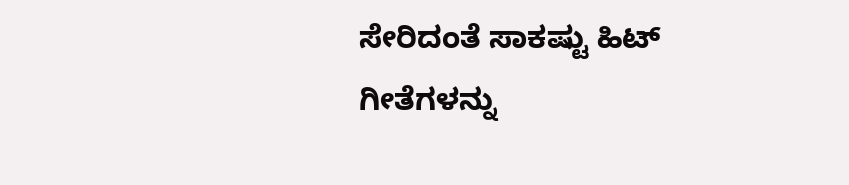ಸೇರಿದಂತೆ ಸಾಕಷ್ಟು ಹಿಟ್ ಗೀತೆಗಳನ್ನು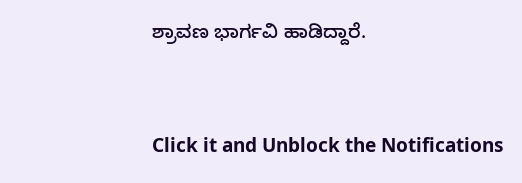ಶ್ರಾವಣ ಭಾರ್ಗವಿ ಹಾಡಿದ್ದಾರೆ.


Click it and Unblock the Notifications